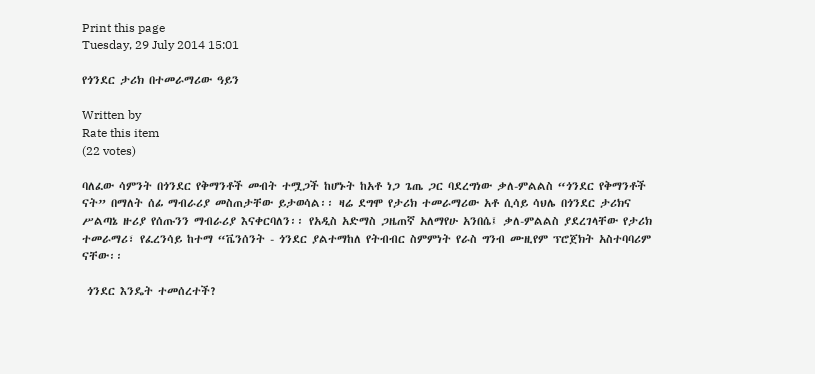Print this page
Tuesday, 29 July 2014 15:01

የጎንደር ታሪክ በተመራማሪው ዓይን

Written by
Rate this item
(22 votes)

ባለፈው ሳምንት በጎንደር የቅማንቶች መብት ተሟጋች ከሆኑት ከአቶ ነጋ ጌጤ ጋር ባደረግነው ቃለ-ምልልስ “ጎንደር የቅማንቶች ናት” በማለት ሰፊ ማብራሪያ መስጠታቸው ይታወሳል፡፡ ዛሬ ደግሞ የታሪክ ተመራማሪው አቶ ሲሳይ ሳህሌ በጎንደር ታሪክና ሥልጣኔ ዙሪያ የሰጡንን ማብራሪያ እናቀርባለን፡፡ የአዲስ አድማስ ጋዜጠኛ አለማየሁ አንበሴ፤ ቃለ-ምልልስ ያደረገላቸው የታሪክ ተመራማሪ፣ የፈረንሳይ ከተማ “ቬንሰንት - ጎንደር ያልተማከለ የትብብር ስምምነት የራስ ግንብ ሙዚየም ፕሮጀክት አስተባባሪም ናቸው፡፡

 ጎንደር እንዴት ተመሰረተች?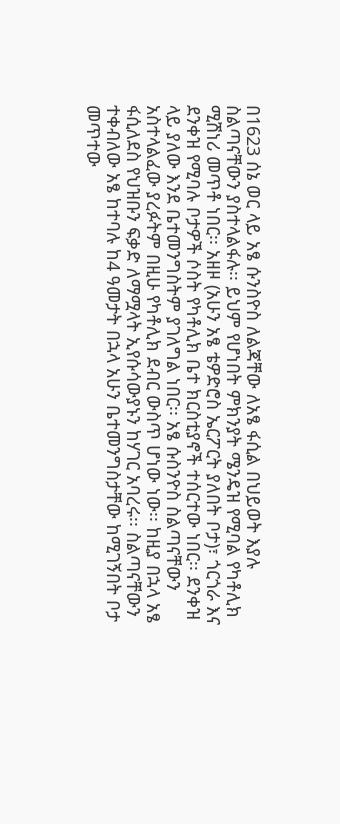በ1623 ሰኔ ወር ላይ አፄ ሱንስዮስ ለልጃቸው ለአፄ ፋሲል በህይወት እያሉ ስልጣናቸውን ያስተላልፋሉ፡፡ ይህም የሆነበት ምክንያት ሜንዴዝ የሚባል የካቶሊክ ሚሽነሪ መጥቶ ነበር፡፡ አዘዞ (አሁን አፄ ቴዎድሮስ ኤርፖርት ያለበት ቦታ)፣ ጎርጎራ እና ደንቀዝ የሚባሉ ቦታዎች ሶስት የካቶሊክ ቤተ ክርስቲያኖች ተሰርተው ነበር፡፡ ደንቀዝ ላይ ያለው እንደ ቤተመንግስትም ያገለግል ነበር፡፡ አፄ ሱስንዮስ ስልጣናቸውን አስተላልፈው ያረፉትም በዚሁ የካቶሊክ ደብር ውስጥ ሆነው ነው፡፡ ከዚያ በኋላ አፄ ፋሲለደስ የህዝቡን ፍቃድ ለማሟላት ኢየሱሳውያኑን ከሃገር አባረሩ፡፡ ስልጣናቸውን ተቀብለው አፄ ከተባሉ ከ4 ዓመታት በኋላ አሁን ቤተመንግስታቸው ከሚገኝበት ቦታ መጥተው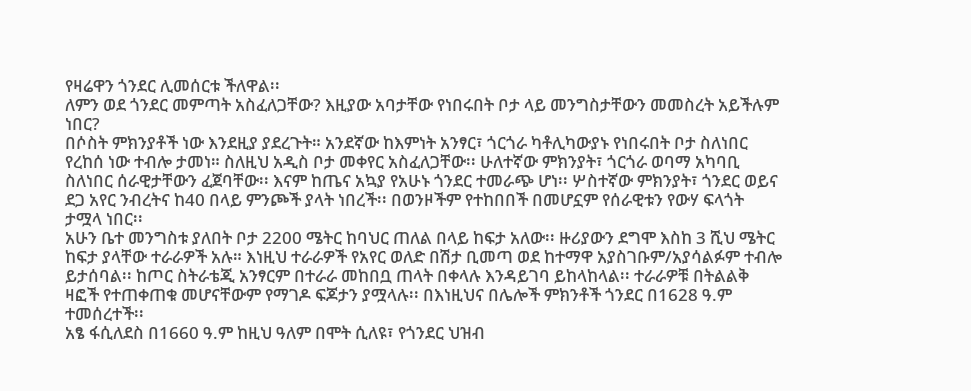የዛሬዋን ጎንደር ሊመሰርቱ ችለዋል፡፡
ለምን ወደ ጎንደር መምጣት አስፈለጋቸው? እዚያው አባታቸው የነበሩበት ቦታ ላይ መንግስታቸውን መመስረት አይችሉም ነበር?
በሶስት ምክንያቶች ነው እንደዚያ ያደረጉት። አንደኛው ከእምነት አንፃር፣ ጎርጎራ ካቶሊካውያኑ የነበሩበት ቦታ ስለነበር የረከሰ ነው ተብሎ ታመነ። ስለዚህ አዲስ ቦታ መቀየር አስፈለጋቸው፡፡ ሁለተኛው ምክንያት፣ ጎርጎራ ወባማ አካባቢ ስለነበር ሰራዊታቸውን ፈጀባቸው፡፡ እናም ከጤና አኳያ የአሁኑ ጎንደር ተመራጭ ሆነ፡፡ ሦስተኛው ምክንያት፣ ጎንደር ወይና ደጋ አየር ንብረትና ከ40 በላይ ምንጮች ያላት ነበረች፡፡ በወንዞችም የተከበበች በመሆኗም የሰራዊቱን የውሃ ፍላጎት ታሟላ ነበር፡፡
አሁን ቤተ መንግስቱ ያለበት ቦታ 2200 ሜትር ከባህር ጠለል በላይ ከፍታ አለው፡፡ ዙሪያውን ደግሞ እስከ 3 ሺህ ሜትር ከፍታ ያላቸው ተራራዎች አሉ። እነዚህ ተራራዎች የአየር ወለድ በሽታ ቢመጣ ወደ ከተማዋ አያስገቡም/አያሳልፉም ተብሎ ይታሰባል፡፡ ከጦር ስትራቴጂ አንፃርም በተራራ መከበቧ ጠላት በቀላሉ እንዳይገባ ይከላከላል፡፡ ተራራዎቹ በትልልቅ ዛፎች የተጠቀጠቁ መሆናቸውም የማገዶ ፍጆታን ያሟላሉ፡፡ በእነዚህና በሌሎች ምክንቶች ጎንደር በ1628 ዓ.ም ተመሰረተች፡፡
አፄ ፋሲለደስ በ1660 ዓ.ም ከዚህ ዓለም በሞት ሲለዩ፣ የጎንደር ህዝብ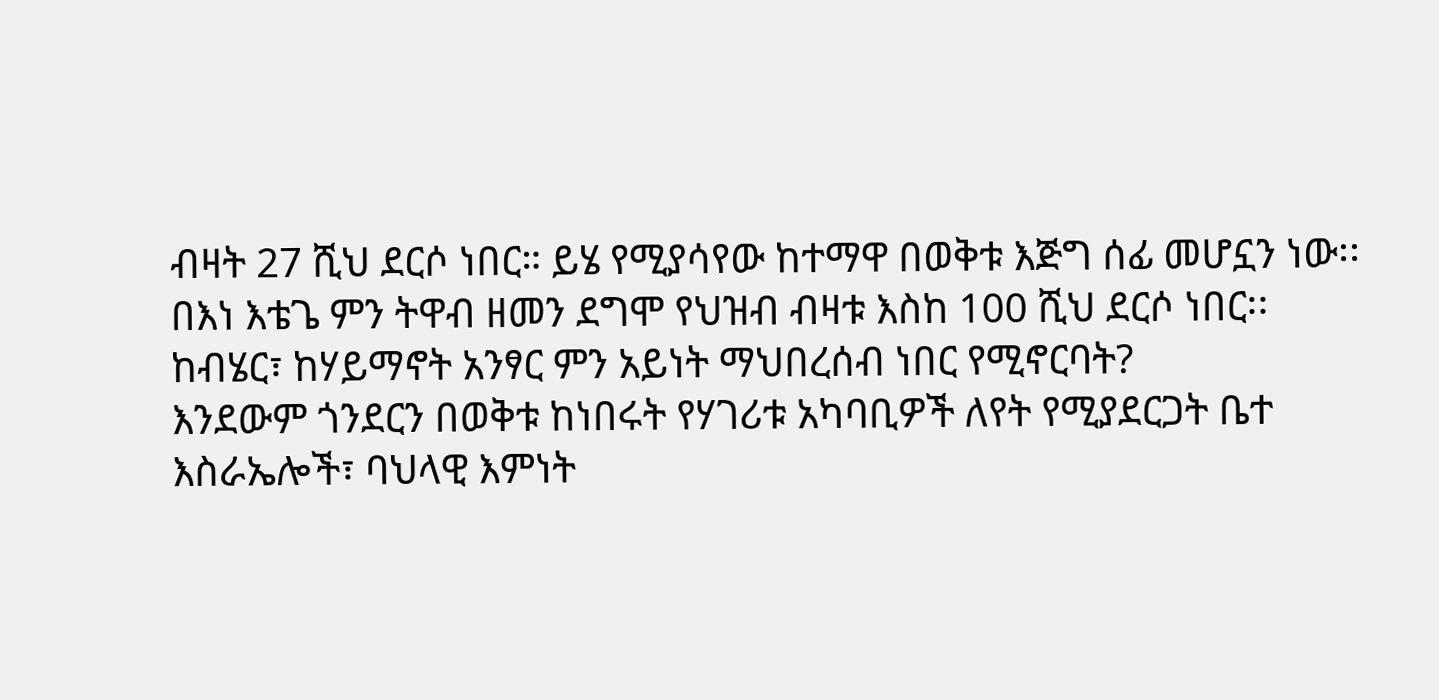ብዛት 27 ሺህ ደርሶ ነበር። ይሄ የሚያሳየው ከተማዋ በወቅቱ እጅግ ሰፊ መሆኗን ነው፡፡ በእነ እቴጌ ምን ትዋብ ዘመን ደግሞ የህዝብ ብዛቱ እስከ 100 ሺህ ደርሶ ነበር፡፡
ከብሄር፣ ከሃይማኖት አንፃር ምን አይነት ማህበረሰብ ነበር የሚኖርባት?
እንደውም ጎንደርን በወቅቱ ከነበሩት የሃገሪቱ አካባቢዎች ለየት የሚያደርጋት ቤተ እስራኤሎች፣ ባህላዊ እምነት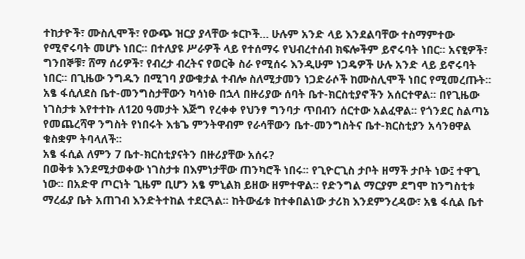ተከታዮች፣ ሙስሊሞች፣ የውጭ ዝርያ ያላቸው ቱርኮች… ሁሉም አንድ ላይ እንደልባቸው ተስማምተው የሚኖሩባት መሆኑ ነበር፡፡ በተለያዩ ሥራዎች ላይ የተሰማሩ የህብረተሰብ ክፍሎችም ይኖሩባት ነበር፡፡ አናፂዎች፣ ግንበኞቹ፣ ሸማ ሰሪዎች፣ የብረታ ብረትና የወርቅ ስራ የሚሰሩ እንዲሁም ነጋዴዎች ሁሉ አንድ ላይ ይኖሩባት ነበር፡፡ በጊዜው ንግዱን በሚገባ ያውቁታል ተብሎ ስለሚታመን ነጋድራሶች ከሙስሊሞች ነበር የሚመረጡት፡፡
አፄ ፋሲለደስ ቤተ-መንግስታቸውን ካሳነፁ በኋላ በዙሪያው ሰባት ቤተ-ክርስቲያኖችን አሰርተዋል፡፡ በየጊዜው ነገስታቱ እየተተኩ ለ120 ዓመታት እጅግ የረቀቀ የህንፃ ግንባታ ጥበብን ሰርተው አልፈዋል፡፡ የጎንደር ስልጣኔ የመጨረሻዋ ንግስት የነበሩት እቴጌ ምንትዋብም የራሳቸውን ቤተ-መንግስትና ቤተ-ክርስቲያን አሳንፀዋል ቁስቋም ትባላለች፡፡
አፄ ፋሲል ለምን 7 ቤተ-ክርስቲያናትን በዙሪያቸው አሰሩ?
በወቅቱ እንደሚታወቀው ነገስታቱ በእምነታቸው ጠንካሮች ነበሩ፡፡ የጊዮርጊስ ታቦት ዘማች ታቦት ነው፤ ተዋጊ ነው፡፡ በአድዋ ጦርነት ጊዜም ቢሆን አፄ ምኒልክ ይዘው ዘምተዋል። የድንግል ማርያም ደግሞ ከንግስቲቱ ማረፊያ ቤት አጠገብ እንድትተከል ተደርጓል፡፡ ከትውፊቱ ከተቀበልነው ታሪክ እንደምንረዳው፣ አፄ ፋሲል ቤተ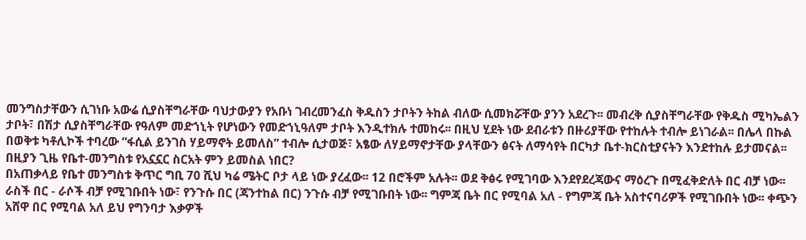መንግስታቸውን ሲገነቡ አውሬ ሲያስቸግራቸው ባህታውያን የአቡነ ገብረመንፈስ ቅዱስን ታቦትን ትከል ብለው ሲመክሯቸው ያንን አደረጉ፡፡ መብረቅ ሲያስቸግራቸው የቅዱስ ሚካኤልን ታቦት፣ በሽታ ሲያስቸግራቸው የዓለም መድኀኒት የሆነውን የመድኀኒዓለም ታቦት እንዲተክሉ ተመከሩ፡፡ በዚህ ሂደት ነው ደብራቱን በዙሪያቸው የተከሉት ተብሎ ይነገራል፡፡ በሌላ በኩል በወቅቱ ካቶሊኮች ተባረው “ፋሲል ይንገስ ሃይማኖት ይመለስ” ተብሎ ሲታወጅ፣ አፄው ለሃይማኖታቸው ያላቸውን ፅናት ለማሳየት በርካታ ቤተ-ክርስቲያናትን እንደተከሉ ይታመናል፡፡
በዚያን ጊዜ የቤተ-መንግስቱ የአኗኗር ስርአት ምን ይመስል ነበር?
በአጠቃላይ የቤተ መንግስቱ ቅጥር ግቢ 70 ሺህ ካሬ ሜትር ቦታ ላይ ነው ያረፈው፡፡ 12 በሮችም አሉት፡፡ ወደ ቅፅሩ የሚገባው እንደየደረጃውና ማዕረጉ በሚፈቅድለት በር ብቻ ነው፡፡ ራስች በር - ራሶች ብቻ የሚገቡበት ነው፣ የንጉሱ በር (ጃንተከል በር) ንጉሱ ብቻ የሚገቡበት ነው፡፡ ግምጃ ቤት በር የሚባል አለ - የግምጃ ቤት አስተናባሪዎች የሚገቡበት ነው፡፡ ቀጭን አሸዋ በር የሚባል አለ ይህ የግንባታ እቃዎች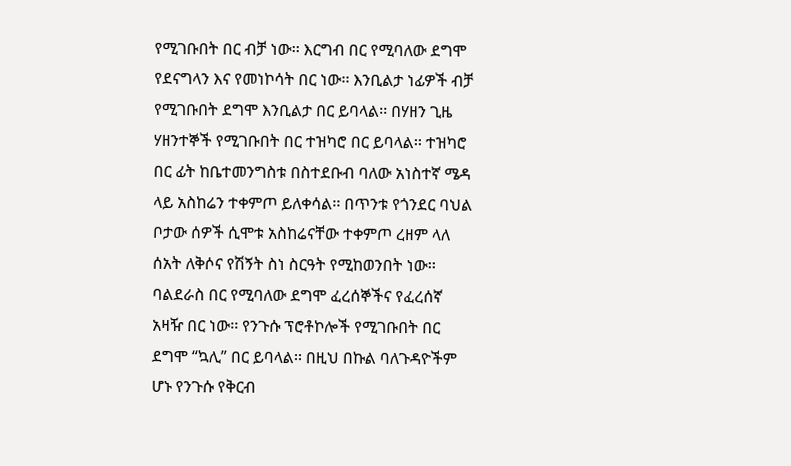የሚገቡበት በር ብቻ ነው፡፡ እርግብ በር የሚባለው ደግሞ የደናግላን እና የመነኮሳት በር ነው፡፡ እንቢልታ ነፊዎች ብቻ የሚገቡበት ደግሞ እንቢልታ በር ይባላል፡፡ በሃዘን ጊዜ ሃዘንተኞች የሚገቡበት በር ተዝካሮ በር ይባላል፡፡ ተዝካሮ በር ፊት ከቤተመንግስቱ በስተደቡብ ባለው አነስተኛ ሜዳ ላይ አስከሬን ተቀምጦ ይለቀሳል፡፡ በጥንቱ የጎንደር ባህል ቦታው ሰዎች ሲሞቱ አስከሬናቸው ተቀምጦ ረዘም ላለ ሰአት ለቅሶና የሽኝት ስነ ስርዓት የሚከወንበት ነው፡፡ ባልደራስ በር የሚባለው ደግሞ ፈረሰኞችና የፈረሰኛ አዛዥ በር ነው፡፡ የንጉሱ ፕሮቶኮሎች የሚገቡበት በር ደግሞ “ኳሊ” በር ይባላል፡፡ በዚህ በኩል ባለጉዳዮችም ሆኑ የንጉሱ የቅርብ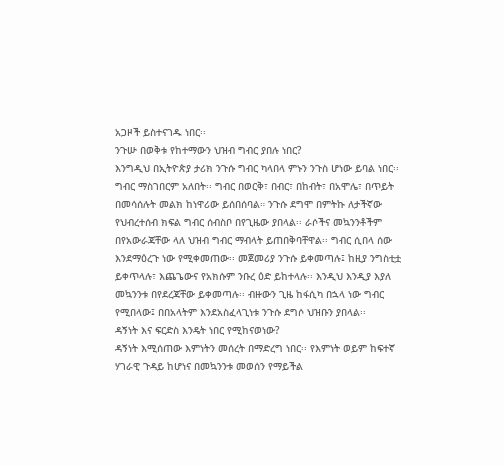አጋዞች ይስተናገዱ ነበር፡፡
ንጉሡ በወቅቱ የከተማውን ህዝብ ግብር ያበሉ ነበር?
እንግዲህ በኢትዮጵያ ታሪክ ንጉሱ ግብር ካላበላ ምኑን ንጉስ ሆነው ይባል ነበር፡፡ ግብር ማስገበርም አለበት፡፡ ግብር በወርቅ፣ በብር፣ በከብት፣ በአሞሌ፣ በጥይት በመሳሰሉት መልክ ከነዋሪው ይሰበሰባል። ንጉሱ ደግሞ በምትኩ ለታችኛው የህብረተሰብ ክፍል ግብር ሰብስቦ በየጊዜው ያበላል፡፡ ራሶችና መኳንንቶችም በየአውራጃቸው ላለ ህዝብ ግብር ማብላት ይጠበቅባቸዋል፡፡ ግብር ሲበላ ሰው እንደማዕረጉ ነው የሚቀመጠው፡፡ መጀመሪያ ንጉሱ ይቀመጣሉ፤ ከዚያ ንግስቲቷ ይቀጥላሉ፣ እጨጌውና የአክሱም ንቡረ ዕድ ይከተላሉ፡፡ እንዲህ እንዲያ እያለ መኳንንቱ በየደረጃቸው ይቀመጣሉ፡፡ ብዙውን ጊዜ ከፋሲካ በኋላ ነው ግብር የሚበላው፤ በበአላትም እንደአስፈላጊነቱ ንጉሱ ደግሶ ህዝቡን ያበላል፡፡
ዳኝነት እና ፍርድስ እንዴት ነበር የሚከናወነው?
ዳኝነት እሚሰጠው እምነትን መሰረት በማድረግ ነበር፡፡ የእምነት ወይም ከፍተኛ ሃገራዊ ጉዳይ ከሆነና በመኳንንቱ መወሰን የማይችል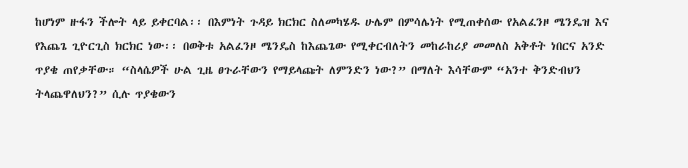ከሆነም ዙፋን ችሎት ላይ ይቀርባል፡፡ በእምነት ጉዳይ ክርክር ስለመካሄዱ ሁሌም በምሳሌነት የሚጠቀሰው የአልፈንዞ ሜንዴዝ እና የእጨጌ ጊዮርጊስ ክርክር ነው፡፡ በወቅቱ አልፈንዞ ሜንዴስ ከእጨጌው የሚቀርብለትን መከራከሪያ መመለስ አቅቶት ነበርና አንድ ጥያቄ ጠየቃቸው። “ስላሴዎች ሁል ጊዜ ፀጉራቸውን የማይላጩት ለምንድን ነው?” በማለት እሳቸውም “አንተ ቅንድብህን ትላጨዋለህን?” ሲሉ ጥያቄውን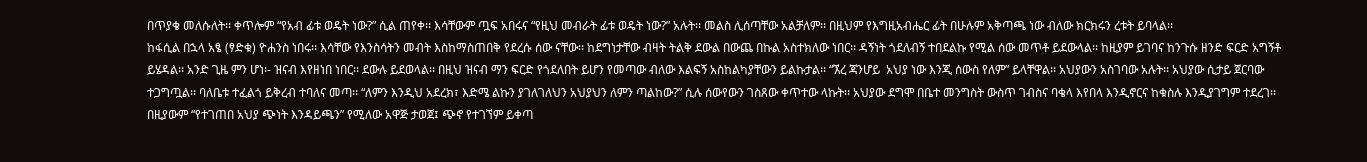በጥያቄ መለሱለት፡፡ ቀጥሎም “የአብ ፊቱ ወዴት ነው?” ሲል ጠየቀ፡፡ እሳቸውም ጧፍ አበሩና “የዚህ መብራት ፊቱ ወዴት ነው?” አሉት፡፡ መልስ ሊሰጣቸው አልቻለም፡፡ በዚህም የእግዚአብሔር ፊት በሁሉም አቅጣጫ ነው ብለው ክርክሩን ረቱት ይባላል፡፡
ከፋሲል በኋላ አፄ (ፃድቁ) ዮሐንስ ነበሩ፡፡ እሳቸው የእንስሳትን መብት እስከማስጠበቅ የደረሱ ሰው ናቸው፡፡ ከደግነታቸው ብዛት ትልቅ ደውል በውጨ በኩል አስተክለው ነበር፡፡ ዳኝነት ጎደለብኝ ተበደልኩ የሚል ሰው መጥቶ ይደውላል፡፡ ከዚያም ይገባና ከንጉሱ ዘንድ ፍርድ አግኝቶ ይሄዳል፡፡ አንድ ጊዜ ምን ሆነ፡- ዝናብ እየዘነበ ነበር፡፡ ደውሉ ይደወላል፡፡ በዚህ ዝናብ ማን ፍርድ የጎደለበት ይሆን የመጣው ብለው እልፍኝ አስከልካያቸውን ይልኩታል፡፡ “ኧረ ጃንሆይ  አህያ ነው እንጂ ሰውስ የለም” ይላቸዋል፡፡ አህያውን አስገባው አሉት፡፡ አህያው ሲታይ ጀርባው ተጋግጧል፡፡ ባለቤቱ ተፈልጎ ይቅረብ ተባለና መጣ፡፡ “ለምን እንዲህ አደረክ፣ እድሜ ልኩን ያገለገለህን አህያህን ለምን ጣልከው?” ሲሉ ሰውየውን ገስጸው ቀጥተው ላኩት፡፡ አህያው ደግሞ በቤተ መንግስት ውስጥ ገብስና ባቄላ እየበላ እንዲኖርና ከቁስሉ እንዲያገግም ተደረገ፡፡ በዚያውም “የተገጠበ አህያ ጭነት እንዳይጫን” የሚለው አዋጅ ታወጀ፤ ጭኖ የተገኘም ይቀጣ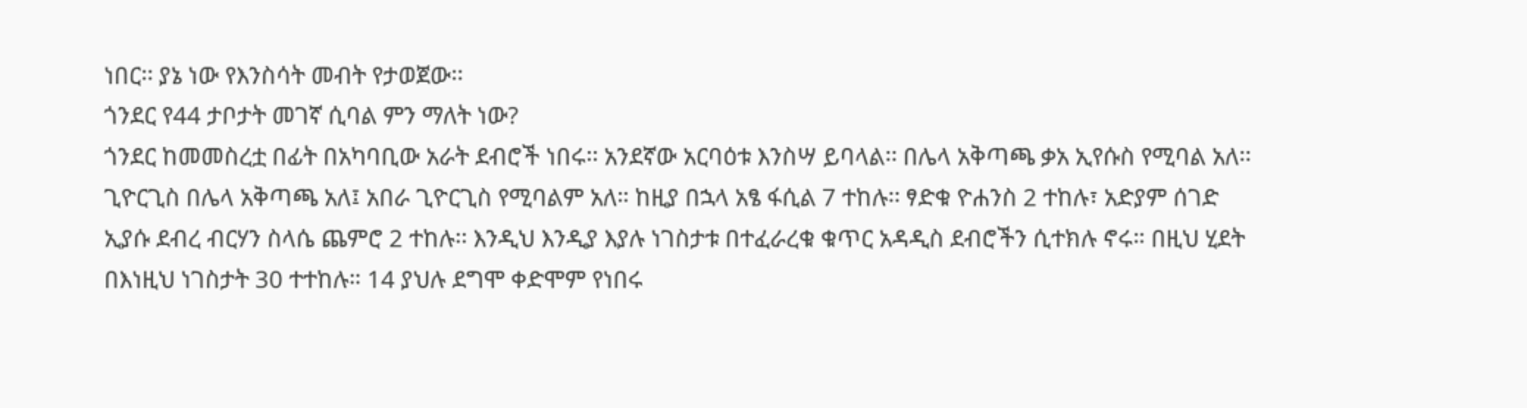ነበር፡፡ ያኔ ነው የእንስሳት መብት የታወጀው፡፡
ጎንደር የ44 ታቦታት መገኛ ሲባል ምን ማለት ነው?
ጎንደር ከመመስረቷ በፊት በአካባቢው አራት ደብሮች ነበሩ፡፡ አንደኛው አርባዕቱ እንስሣ ይባላል፡፡ በሌላ አቅጣጫ ቃአ ኢየሱስ የሚባል አለ፡፡ ጊዮርጊስ በሌላ አቅጣጫ አለ፤ አበራ ጊዮርጊስ የሚባልም አለ። ከዚያ በኋላ አፄ ፋሲል 7 ተከሉ፡፡ ፃድቁ ዮሐንስ 2 ተከሉ፣ አድያም ሰገድ ኢያሱ ደብረ ብርሃን ስላሴ ጨምሮ 2 ተከሉ፡፡ እንዲህ እንዲያ እያሉ ነገስታቱ በተፈራረቁ ቁጥር አዳዲስ ደብሮችን ሲተክሉ ኖሩ። በዚህ ሂደት በእነዚህ ነገስታት 30 ተተከሉ። 14 ያህሉ ደግሞ ቀድሞም የነበሩ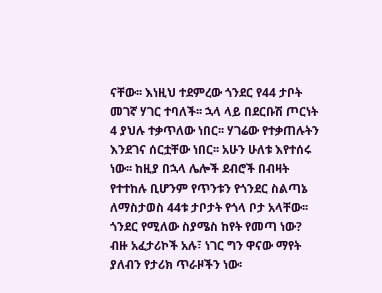ናቸው፡፡ እነዚህ ተደምረው ጎንደር የ44 ታቦት መገኛ ሃገር ተባለች፡፡ ኋላ ላይ በደርቡሽ ጦርነት 4 ያህሉ ተቃጥለው ነበር፡፡ ሃገሬው የተቃጠሉትን እንደገና ሰርቷቸው ነበር፡፡ አሁን ሁለቱ እየተሰሩ ነው፡፡ ከዚያ በኋላ ሌሎች ደብሮች በብዛት የተተከሉ ቢሆንም የጥንቱን የጎንደር ስልጣኔ ለማስታወስ 44ቱ ታቦታት የጎላ ቦታ አላቸው፡፡
ጎንደር የሚለው ስያሜስ ከየት የመጣ ነው?
ብዙ አፈታሪኮች አሉ፣ ነገር ግን ዋናው ማየት ያለብን የታሪክ ጥራዞችን ነው፡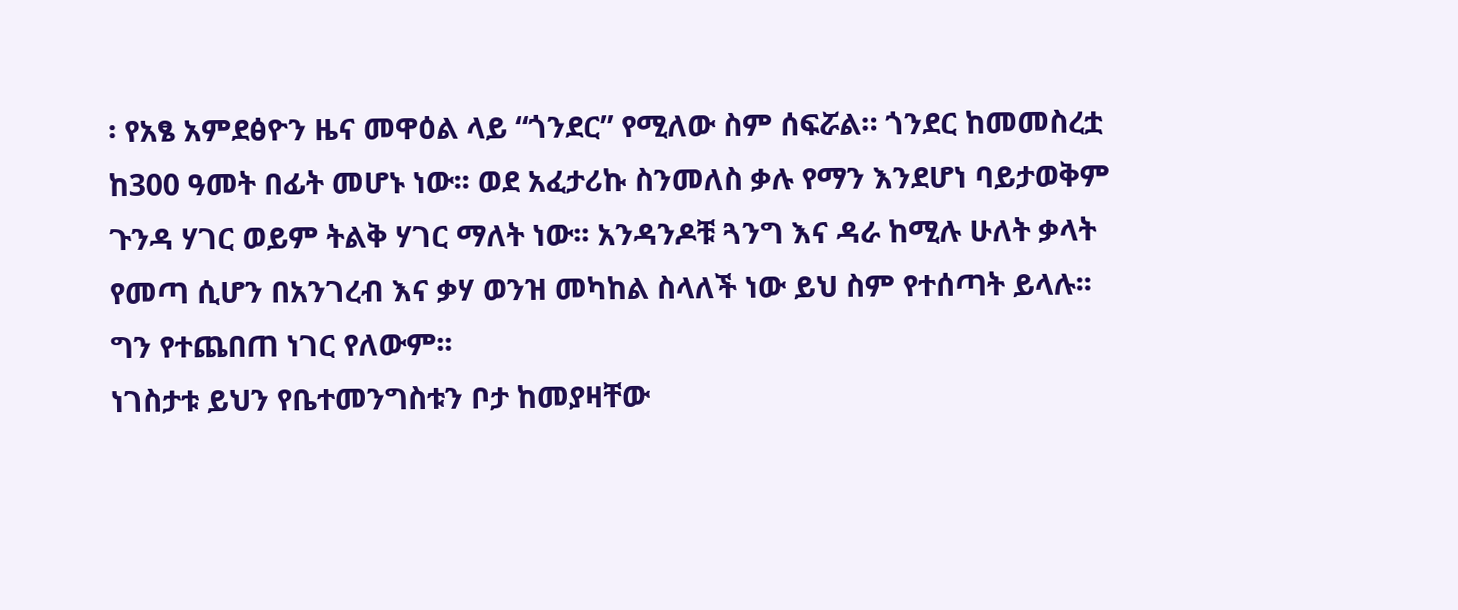፡ የአፄ አምደፅዮን ዜና መዋዕል ላይ “ጎንደር” የሚለው ስም ሰፍሯል። ጎንደር ከመመስረቷ ከ300 ዓመት በፊት መሆኑ ነው፡፡ ወደ አፈታሪኩ ስንመለስ ቃሉ የማን እንደሆነ ባይታወቅም ጉንዳ ሃገር ወይም ትልቅ ሃገር ማለት ነው፡፡ አንዳንዶቹ ጓንግ እና ዳራ ከሚሉ ሁለት ቃላት የመጣ ሲሆን በአንገረብ እና ቃሃ ወንዝ መካከል ስላለች ነው ይህ ስም የተሰጣት ይላሉ፡፡ ግን የተጨበጠ ነገር የለውም፡፡
ነገስታቱ ይህን የቤተመንግስቱን ቦታ ከመያዛቸው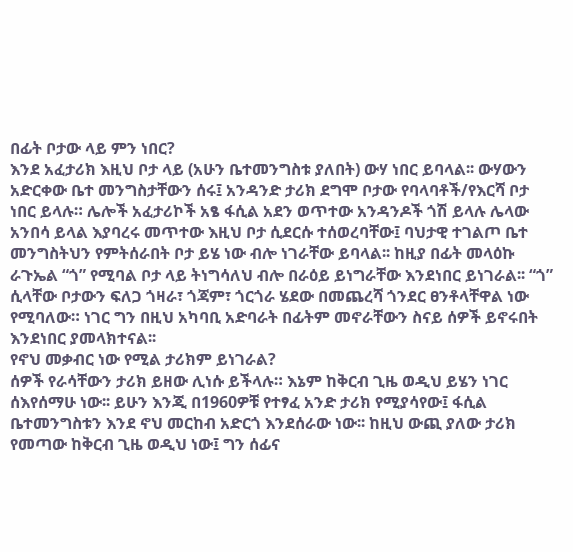በፊት ቦታው ላይ ምን ነበር?
እንደ አፈታሪክ እዚህ ቦታ ላይ (አሁን ቤተመንግስቱ ያለበት) ውሃ ነበር ይባላል፡፡ ውሃውን አድርቀው ቤተ መንግስታቸውን ሰሩ፤ አንዳንድ ታሪክ ደግሞ ቦታው የባላባቶች/የእርሻ ቦታ ነበር ይላሉ። ሌሎች አፈታሪኮች አፄ ፋሲል አደን ወጥተው አንዳንዶች ጎሽ ይላሉ ሌላው አንበሳ ይላል እያባረሩ መጥተው እዚህ ቦታ ሲደርሱ ተሰወረባቸው፤ ባህታዊ ተገልጦ ቤተ መንግስትህን የምትሰራበት ቦታ ይሄ ነው ብሎ ነገራቸው ይባላል፡፡ ከዚያ በፊት መላዕኩ ራጉኤል “ጎ” የሚባል ቦታ ላይ ትነግሳለህ ብሎ በራዕይ ይነግራቸው እንደነበር ይነገራል፡፡ “ጎ” ሲላቸው ቦታውን ፍለጋ ጎዛራ፣ ጎጃም፣ ጎርጎራ ሄደው በመጨረሻ ጎንደር ፀንቶላቸዋል ነው የሚባለው። ነገር ግን በዚህ አካባቢ አድባራት በፊትም መኖራቸውን ስናይ ሰዎች ይኖሩበት እንደነበር ያመላክተናል፡፡
የኖህ መቃብር ነው የሚል ታሪክም ይነገራል?
ሰዎች የራሳቸውን ታሪክ ይዘው ሊነሱ ይችላሉ። እኔም ከቅርብ ጊዜ ወዲህ ይሄን ነገር ሰእየሰማሁ ነው፡፡ ይሁን እንጂ በ1960ዎቹ የተፃፈ አንድ ታሪክ የሚያሳየው፤ ፋሲል ቤተመንግስቱን እንደ ኖህ መርከብ አድርጎ እንደሰራው ነው፡፡ ከዚህ ውጪ ያለው ታሪክ የመጣው ከቅርብ ጊዜ ወዲህ ነው፤ ግን ሰፊና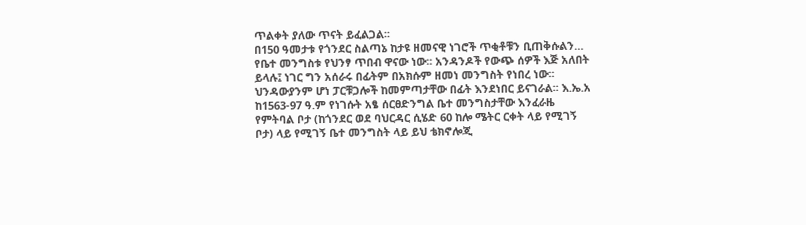ጥልቀት ያለው ጥናት ይፈልጋል፡፡
በ150 ዓመታቱ የጎንደር ስልጣኔ ከታዩ ዘመናዊ ነገሮች ጥቂቶቹን ቢጠቅሱልን…
የቤተ መንግስቱ የህንፃ ጥበብ ዋናው ነው፡፡ አንዳንዶች የውጭ ሰዎች እጅ አለበት ይላሉ፤ ነገር ግን አሰራሩ በፊትም በአክሱም ዘመነ መንግስት የነበረ ነው፡፡ ህንዳውያንም ሆነ ፓርቹጋሎች ከመምጣታቸው በፊት እንደነበር ይናገራል፡፡ እ.ኤ.አ ከ1563-97 ዓ.ም የነገሱት አፄ ሰርፀድንግል ቤተ መንግስታቸው እንፈራዜ የምትባል ቦታ (ከጎንደር ወደ ባህርዳር ሲሄድ 60 ከሎ ሜትር ርቀት ላይ የሚገኝ ቦታ) ላይ የሚገኝ ቤተ መንግስት ላይ ይህ ቴክኖሎጂ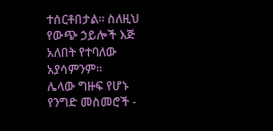ተሰርቶበታል፡፡ ስለዚህ የውጭ ኃይሎች እጅ አለበት የተባለው አያሳምንም፡፡
ሌላው ግዙፍ የሆኑ የንግድ መስመሮች -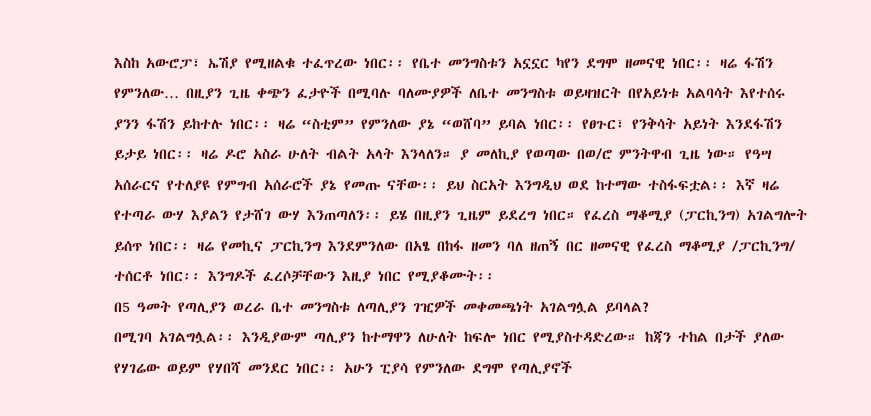እስከ አውሮፓ፣ ኤሽያ የሚዘልቁ ተፈጥረው ነበር፡፡ የቤተ መንግስቱን አኗኗር ካየን ደግሞ ዘመናዊ ነበር፡፡ ዛሬ ፋሽን የምንለው… በዚያን ጊዜ ቀጭን ፈታዮች በሚባሉ ባለሙያዎች ለቤተ መንግስቱ ወይዛዝርት በየአይነቱ አልባሳት እየተሰሩ ያንን ፋሽን ይከተሉ ነበር፡፡ ዛሬ “ስቲም” የምንለው ያኔ “ወሸባ” ይባል ነበር፡፡ የፀጉር፣ የንቅሳት አይነት እንደፋሽን ይታይ ነበር፡፡ ዛሬ ዶሮ አስራ ሁለት ብልት አላት እንላለን። ያ መለኪያ የወጣው በወ/ሮ ምንትዋብ ጊዜ ነው። የዓሣ አሰራርና የተለያዩ የምግብ አሰራሮች ያኔ የመጡ ናቸው፡፡ ይህ ስርአት እንግዲህ ወደ ከተማው ተስፋፍቷል፡፡ እኛ ዛሬ የተጣራ ውሃ እያልን የታሸገ ውሃ እንጠጣለን፡፡ ይሄ በዚያን ጊዜም ይደረግ ነበር። የፈረስ ማቆሚያ (ፓርኪንግ) አገልግሎት ይሰጥ ነበር፡፡ ዛሬ የመኪና ፓርኪንግ እንደምንለው በአፄ በከፋ ዘመን ባለ ዘጠኝ በር ዘመናዊ የፈረስ ማቆሚያ /ፓርኪንግ/ ተሰርቶ ነበር፡፡ እንግዶች ፈረሶቻቸውን እዚያ ነበር የሚያቆሙት፡፡
በ5 ዓመት የጣሊያን ወረራ ቤተ መንግስቱ ለጣሊያን ገዢዎች መቀመጫነት አገልግሏል ይባላል?
በሚገባ አገልግሏል፡፡ እንዲያውም ጣሊያን ከተማዋን ለሁለት ከፍሎ ነበር የሚያስተዳድረው። ከጃን ተከል በታች ያለው የሃገሬው ወይም የሃበሻ መንደር ነበር፡፡ አሁን ፒያሳ የምንለው ደግሞ የጣሊያኖች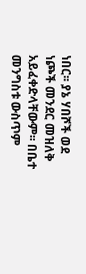ነበር፡፡ ያኔ ሃበሾች ወደ ነጮች መንደር መዝለቅ አይፈቀድላቸውም፡፡ በቤተ መንግስቱ ውስጥም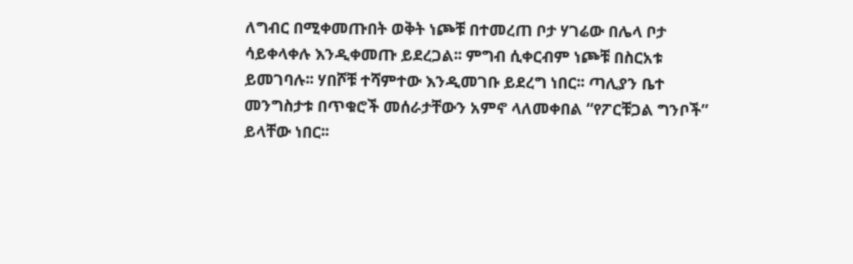ለግብር በሚቀመጡበት ወቅት ነጮቹ በተመረጠ ቦታ ሃገሬው በሌላ ቦታ ሳይቀላቀሉ እንዲቀመጡ ይደረጋል፡፡ ምግብ ሲቀርብም ነጮቹ በስርአቱ ይመገባሉ፡፡ ሃበሾቹ ተሻምተው እንዲመገቡ ይደረግ ነበር፡፡ ጣሊያን ቤተ መንግስታቱ በጥቁሮች መሰራታቸውን አምኖ ላለመቀበል “የፖርቹጋል ግንቦች” ይላቸው ነበር፡፡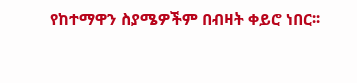የከተማዋን ስያሜዎችም በብዛት ቀይሮ ነበር፡፡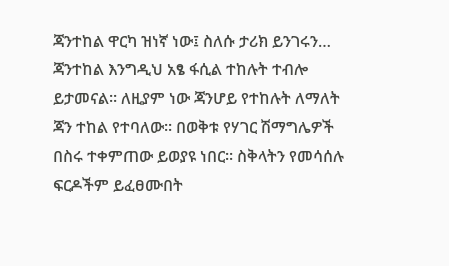ጃንተከል ዋርካ ዝነኛ ነው፤ ስለሱ ታሪክ ይንገሩን…
ጃንተከል እንግዲህ አፄ ፋሲል ተከሉት ተብሎ ይታመናል፡፡ ለዚያም ነው ጃንሆይ የተከሉት ለማለት ጃን ተከል የተባለው፡፡ በወቅቱ የሃገር ሽማግሌዎች በስሩ ተቀምጠው ይወያዩ ነበር፡፡ ስቅላትን የመሳሰሉ ፍርዶችም ይፈፀሙበት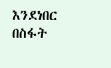እንደነበር በስፋት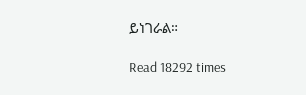ይነገራል።

Read 18292 times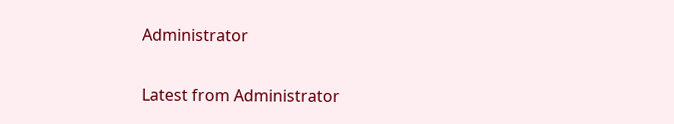Administrator

Latest from Administrator